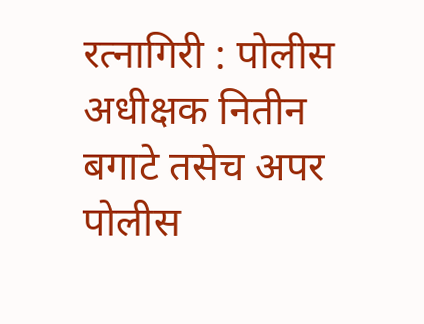रत्नागिरी : पोलीस अधीक्षक नितीन बगाटे तसेच अपर पोलीस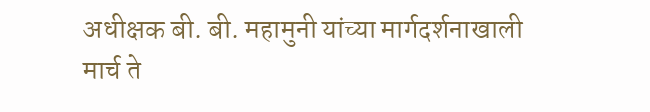अधीक्षक बी. बी. महामुनी यांच्या मार्गदर्शनाखाली मार्च ते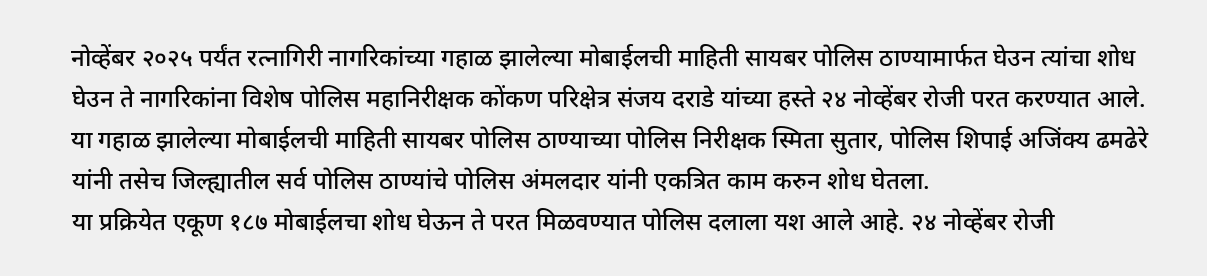नोव्हेंबर २०२५ पर्यंत रत्नागिरी नागरिकांच्या गहाळ झालेल्या मोबाईलची माहिती सायबर पोलिस ठाण्यामार्फत घेउन त्यांचा शोध घेउन ते नागरिकांना विशेष पोलिस महानिरीक्षक कोंकण परिक्षेत्र संजय दराडे यांच्या हस्ते २४ नोव्हेंबर रोजी परत करण्यात आले.
या गहाळ झालेल्या मोबाईलची माहिती सायबर पोलिस ठाण्याच्या पोलिस निरीक्षक स्मिता सुतार, पोलिस शिपाई अजिंक्य ढमढेरे यांनी तसेच जिल्ह्यातील सर्व पोलिस ठाण्यांचे पोलिस अंमलदार यांनी एकत्रित काम करुन शोध घेतला.
या प्रक्रियेत एकूण १८७ मोबाईलचा शोध घेऊन ते परत मिळवण्यात पोलिस दलाला यश आले आहे. २४ नोव्हेंबर रोजी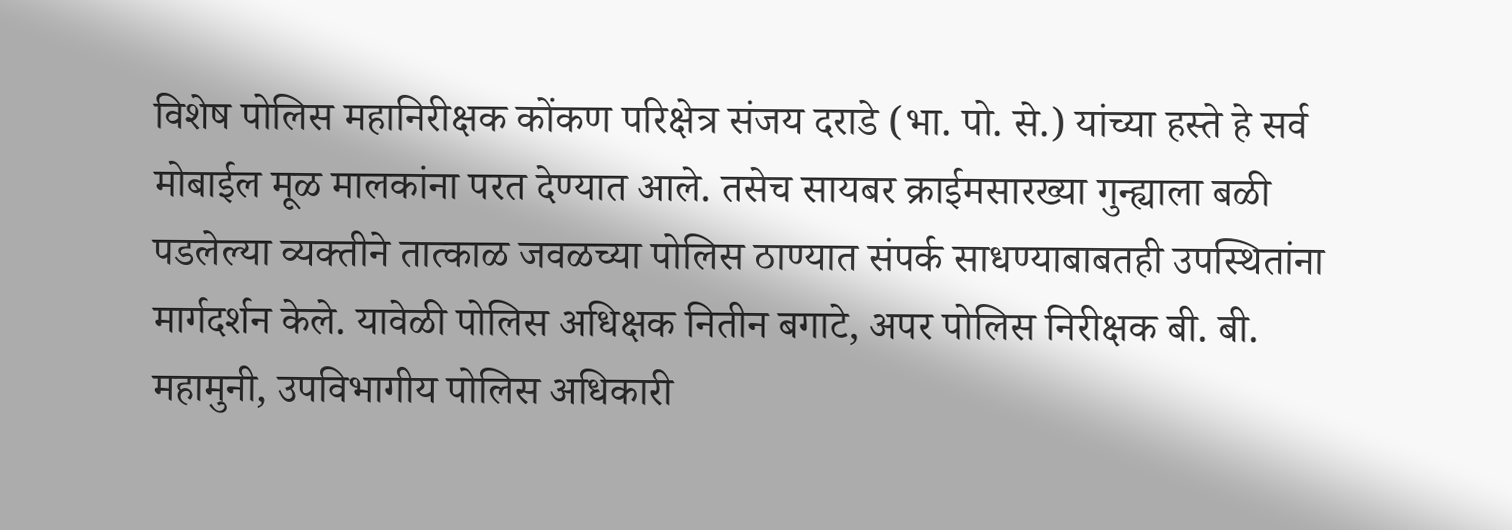विशेष पोलिस महानिरीक्षक कोंकण परिक्षेत्र संजय दराडे (भा. पो. से.) यांच्या हस्ते हे सर्व मोबाईल मूळ मालकांना परत देण्यात आले. तसेच सायबर क्राईमसारख्या गुन्ह्याला बळी पडलेल्या व्यक्तीने तात्काळ जवळच्या पोलिस ठाण्यात संपर्क साधण्याबाबतही उपस्थितांना मार्गदर्शन केले. यावेळी पोलिस अधिक्षक नितीन बगाटे, अपर पोलिस निरीक्षक बी. बी. महामुनी, उपविभागीय पोलिस अधिकारी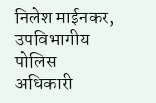निलेश माईनकर, उपविभागीय पोलिस अधिकारी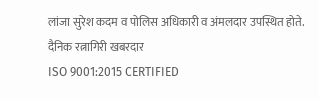लांजा सुरेश कदम व पोलिस अधिकारी व अंमलदार उपस्थित होते.
दैनिक रत्नागिरी खबरदार
ISO 9001:2015 CERTIFIED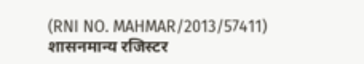(RNI NO. MAHMAR/2013/57411)
शासनमान्य रजिस्टर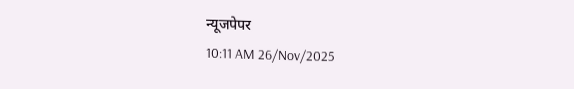न्यूजपेपर
10:11 AM 26/Nov/2025